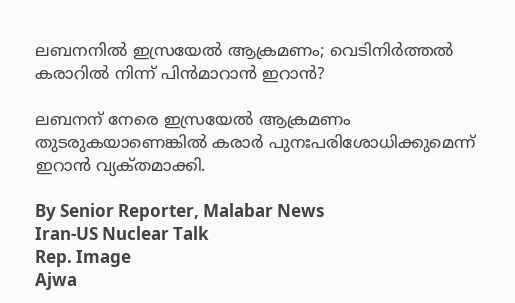ലബനനിൽ ഇസ്രയേൽ ആക്രമണം; വെടിനിർത്തൽ കരാറിൽ നിന്ന് പിൻമാറാൻ ഇറാൻ?

ലബനന് നേരെ ഇസ്രയേൽ ആക്രമണം തുടരുകയാണെങ്കിൽ കരാർ പുനഃപരിശോധിക്കുമെന്ന് ഇറാൻ വ്യക്‌തമാക്കി.

By Senior Reporter, Malabar News
Iran-US Nuclear Talk
Rep. Image
Ajwa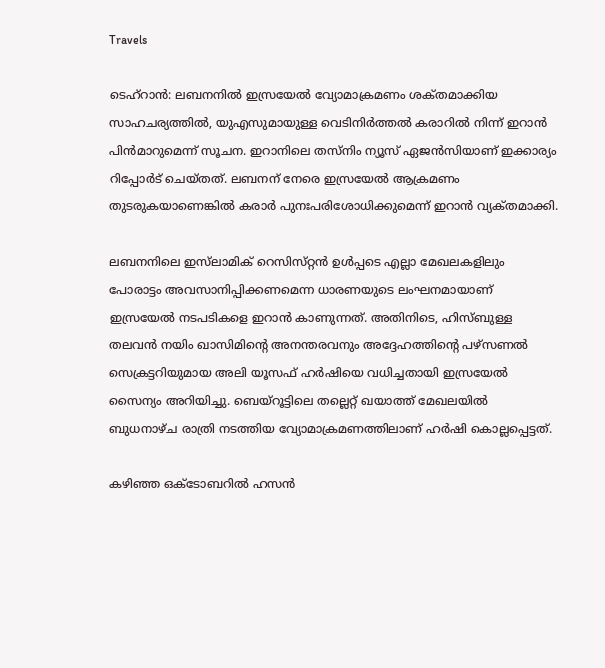Travels

ടെഹ്റാൻ: ലബനനിൽ ഇസ്രയേൽ വ്യോമാക്രമണം ശക്‌തമാക്കിയ സാഹചര്യത്തിൽ, യുഎസുമായുള്ള വെടിനിർത്തൽ കരാറിൽ നിന്ന് ഇറാൻ പിൻമാറുമെന്ന് സൂചന. ഇറാനിലെ തസ്‌നിം ന്യൂസ് ഏജൻസിയാണ് ഇക്കാര്യം റിപ്പോർട് ചെയ്‌തത്‌. ലബനന് നേരെ ഇസ്രയേൽ ആക്രമണം തുടരുകയാണെങ്കിൽ കരാർ പുനഃപരിശോധിക്കുമെന്ന് ഇറാൻ വ്യക്‌തമാക്കി.

ലബനനിലെ ഇസ്‍ലാമിക് റെസിസ്‌റ്റൻ ഉൾപ്പടെ എല്ലാ മേഖലകളിലും പോരാട്ടം അവസാനിപ്പിക്കണമെന്ന ധാരണയുടെ ലംഘനമായാണ് ഇസ്രയേൽ നടപടികളെ ഇറാൻ കാണുന്നത്. അതിനിടെ, ഹിസ്ബുള്ള തലവൻ നയിം ഖാസിമിന്റെ അനന്തരവനും അദ്ദേഹത്തിന്റെ പഴ്‌സണൽ സെക്രട്ടറിയുമായ അലി യൂസഫ് ഹർഷിയെ വധിച്ചതായി ഇസ്രയേൽ സൈന്യം അറിയിച്ചു. ബെയ്‌റൂട്ടിലെ തല്ലെറ്റ് ഖയാത്ത് മേഖലയിൽ ബുധനാഴ്‌ച രാത്രി നടത്തിയ വ്യോമാക്രമണത്തിലാണ് ഹർഷി കൊല്ലപ്പെട്ടത്.

കഴിഞ്ഞ ഒക്‌ടോബറിൽ ഹസൻ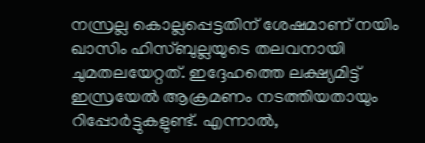നസ്രല്ല കൊല്ലപ്പെട്ടതിന് ശേഷമാണ് നയിം ഖാസിം ഹിസ്ബുല്ലയുടെ തലവനായി ചുമതലയേറ്റത്. ഇദ്ദേഹത്തെ ലക്ഷ്യമിട്ട് ഇസ്രയേൽ ആക്രമണം നടത്തിയതായും റിപ്പോർട്ടുകളുണ്ട്. എന്നാൽ,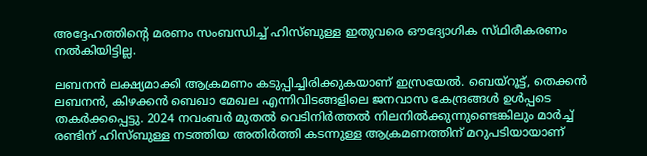അദ്ദേഹത്തിന്റെ മരണം സംബന്ധിച്ച് ഹിസ്ബുള്ള ഇതുവരെ ഔദ്യോഗിക സ്‌ഥിരീകരണം നൽകിയിട്ടില്ല.

ലബനൻ ലക്ഷ്യമാക്കി ആക്രമണം കടുപ്പിച്ചിരിക്കുകയാണ് ഇസ്രയേൽ. ബെയ്‌റൂട്ട്, തെക്കൻ ലബനൻ, കിഴക്കൻ ബെഖാ മേഖല എന്നിവിടങ്ങളിലെ ജനവാസ കേന്ദ്രങ്ങൾ ഉൾപ്പടെ തകർക്കപ്പെട്ടു. 2024 നവംബർ മുതൽ വെടിനിർത്തൽ നിലനിൽക്കുന്നുണ്ടെങ്കിലും മാർച്ച് രണ്ടിന് ഹിസ്ബുള്ള നടത്തിയ അതിർത്തി കടന്നുള്ള ആക്രമണത്തിന് മറുപടിയായാണ്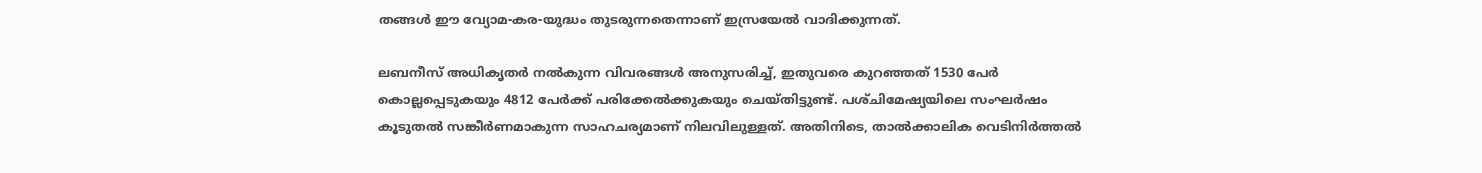തങ്ങൾ ഈ വ്യോമ-കര-യുദ്ധം തുടരുന്നതെന്നാണ് ഇസ്രയേൽ വാദിക്കുന്നത്.

ലബനീസ് അധികൃതർ നൽകുന്ന വിവരങ്ങൾ അനുസരിച്ച്, ഇതുവരെ കുറഞ്ഞത് 1530 പേർ കൊല്ലപ്പെടുകയും 4812 പേർക്ക് പരിക്കേൽക്കുകയും ചെയ്‌തിട്ടുണ്ട്‌. പശ്‌ചിമേഷ്യയിലെ സംഘർഷം കൂടുതൽ സങ്കീർണമാകുന്ന സാഹചര്യമാണ് നിലവിലുള്ളത്. അതിനിടെ, താൽക്കാലിക വെടിനിർത്തൽ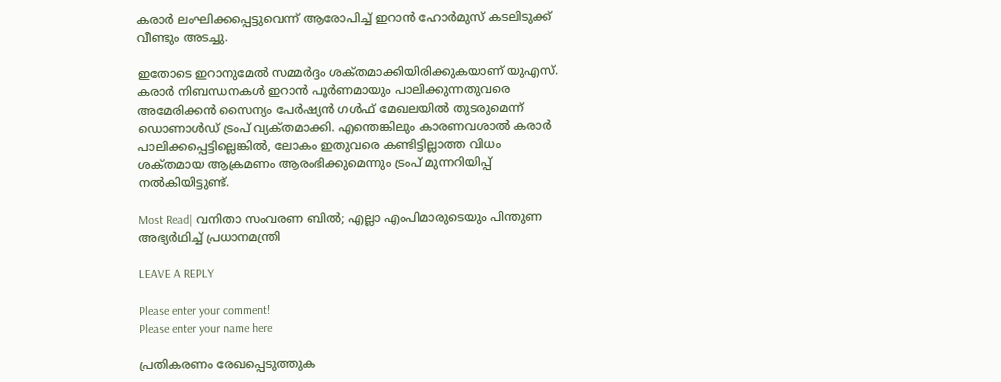കരാർ ലംഘിക്കപ്പെട്ടുവെന്ന് ആരോപിച്ച് ഇറാൻ ഹോർമുസ് കടലിടുക്ക് വീണ്ടും അടച്ചു.

ഇതോടെ ഇറാനുമേൽ സമ്മർദ്ദം ശക്‌തമാക്കിയിരിക്കുകയാണ് യുഎസ്. കരാർ നിബന്ധനകൾ ഇറാൻ പൂർണമായും പാലിക്കുന്നതുവരെ അമേരിക്കൻ സൈന്യം പേർഷ്യൻ ഗൾഫ് മേഖലയിൽ തുടരുമെന്ന് ഡൊണാൾഡ് ട്രംപ് വ്യക്‌തമാക്കി. എന്തെങ്കിലും കാരണവശാൽ കരാർ പാലിക്കപ്പെട്ടില്ലെങ്കിൽ, ലോകം ഇതുവരെ കണ്ടിട്ടില്ലാത്ത വിധം ശക്‌തമായ ആക്രമണം ആരംഭിക്കുമെന്നും ട്രംപ് മുന്നറിയിപ്പ് നൽകിയിട്ടുണ്ട്.

Most Read| വനിതാ സംവരണ ബിൽ; എല്ലാ എംപിമാരുടെയും പിന്തുണ അഭ്യർഥിച്ച് പ്രധാനമന്ത്രി

LEAVE A REPLY

Please enter your comment!
Please enter your name here

പ്രതികരണം രേഖപ്പെടുത്തുക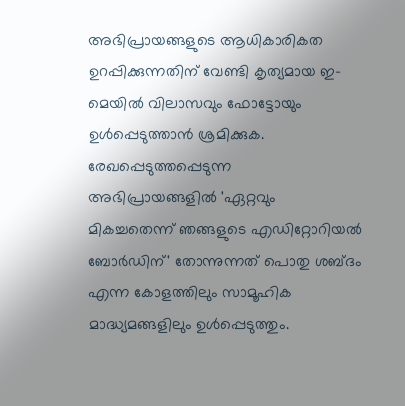അഭിപ്രായങ്ങളുടെ ആധികാരികത ഉറപ്പിക്കുന്നതിന് വേണ്ടി കൃത്യമായ ഇ-മെയിൽ വിലാസവും ഫോട്ടോയും ഉൾപ്പെടുത്താൻ ശ്രമിക്കുക. രേഖപ്പെടുത്തപ്പെടുന്ന അഭിപ്രായങ്ങളിൽ 'ഏറ്റവും മികച്ചതെന്ന് ഞങ്ങളുടെ എഡിറ്റോറിയൽ ബോർഡിന്' തോന്നുന്നത് പൊതു ശബ്‌ദം എന്ന കോളത്തിലും സാമൂഹിക മാദ്ധ്യമങ്ങളിലും ഉൾപ്പെടുത്തും.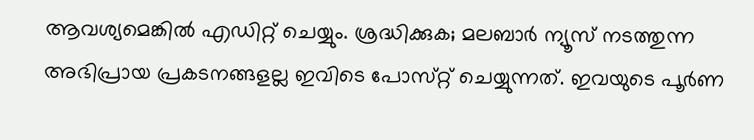ആവശ്യമെങ്കിൽ എഡിറ്റ് ചെയ്യും. ശ്രദ്ധിക്കുക; മലബാർ ന്യൂസ് നടത്തുന്ന അഭിപ്രായ പ്രകടനങ്ങളല്ല ഇവിടെ പോസ്‌റ്റ് ചെയ്യുന്നത്. ഇവയുടെ പൂർണ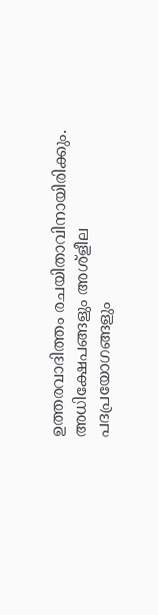ഉത്തരവാദിത്തം രചയിതാവിനായിരിക്കും. അധിക്ഷേപങ്ങളും അശ്‌ളീല പദപ്രയോഗങ്ങളും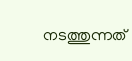നടത്തുന്നത്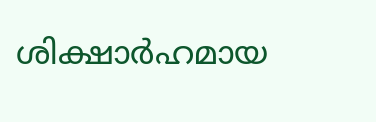ശിക്ഷാർഹമായ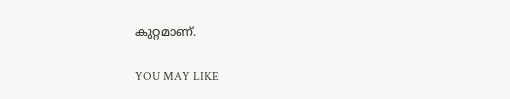കുറ്റമാണ്.

YOU MAY LIKE